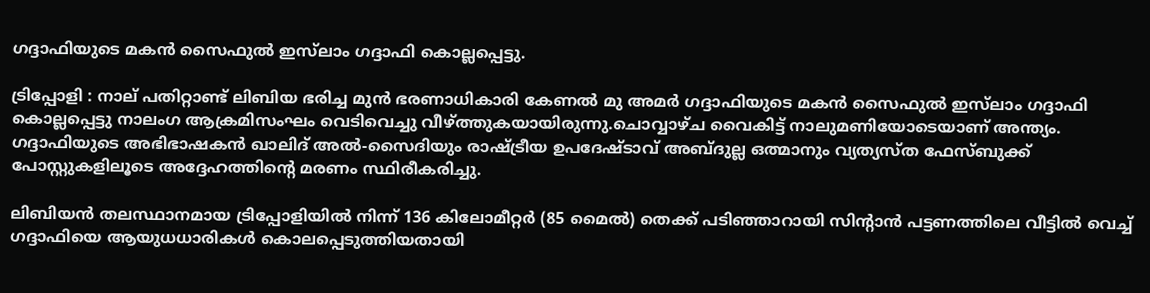ഗദ്ദാഫിയുടെ മകൻ സൈഫുൽ ഇസ്‍ലാം ഗദ്ദാഫി കൊല്ലപ്പെട്ടു.

ട്രിപ്പോളി : നാല് പതിറ്റാണ്ട് ലിബിയ ഭരിച്ച മുൻ ഭരണാധികാരി കേണൽ മു അമർ ഗദ്ദാഫിയുടെ മകൻ സൈഫുൽ ഇസ്‍ലാം ഗദ്ദാഫി കൊല്ലപ്പെട്ടു നാലംഗ ആക്രമിസംഘം വെടിവെച്ചു വീഴ്ത്തുകയായിരുന്നു.ചൊവ്വാഴ്ച വൈകിട്ട് നാലുമണിയോടെയാണ് അന്ത്യം. ഗദ്ദാഫിയുടെ അഭിഭാഷകൻ ഖാലിദ് അൽ-സൈദിയും രാഷ്ട്രീയ ഉപദേഷ്ടാവ് അബ്ദുല്ല ഒത്മാനും വ്യത്യസ്ത ഫേസ്ബുക്ക് പോസ്റ്റുകളിലൂടെ അദ്ദേഹത്തിന്‍റെ മരണം സ്ഥിരീകരിച്ചു.

ലിബിയൻ തലസ്ഥാനമായ ട്രിപ്പോളിയിൽ നിന്ന് 136 കിലോമീറ്റർ (85 മൈൽ) തെക്ക് പടിഞ്ഞാറായി സിന്‍റാൻ പട്ടണത്തിലെ വീട്ടിൽ വെച്ച് ഗദ്ദാഫിയെ ആയുധധാരികൾ കൊലപ്പെടുത്തിയതായി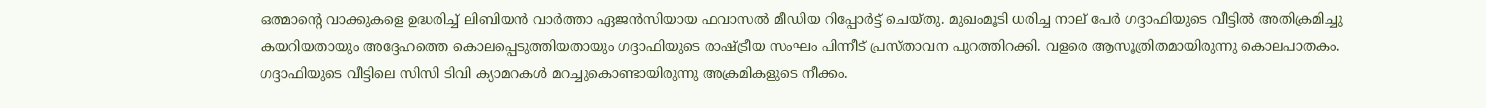ഒത്മാന്‍റെ വാക്കുകളെ ഉദ്ധരിച്ച് ലിബിയൻ വാർത്താ ഏജൻസിയായ ഫവാസൽ മീഡിയ റിപ്പോർട്ട് ചെയ്തു. മുഖംമൂടി ധരിച്ച നാല് പേര്‍ ഗദ്ദാഫിയുടെ വീട്ടിൽ അതിക്രമിച്ചു കയറിയതായും അദ്ദേഹത്തെ കൊലപ്പെടുത്തിയതായും ഗദ്ദാഫിയുടെ രാഷ്ട്രീയ സംഘം പിന്നീട് പ്രസ്താവന പുറത്തിറക്കി. വളരെ ആസൂത്രിതമായിരുന്നു കൊലപാതകം. ഗദ്ദാഫിയുടെ വീട്ടിലെ സിസി ടിവി ക്യാമറകൾ മറച്ചുകൊണ്ടായിരുന്നു അക്രമികളുടെ നീക്കം.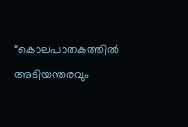“കൊലപാതകത്തിൽ അടിയന്തരവും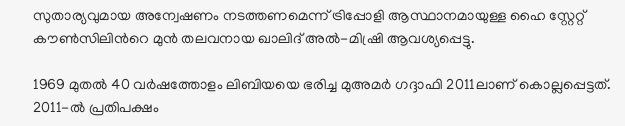സുതാര്യവുമായ അന്വേഷണം നടത്തണമെന്ന് ട്രിപ്പോളി ആസ്ഥാനമായുള്ള ഹൈ സ്റ്റേറ്റ് കൗൺസിലിന്‍റെ മുൻ തലവനായ ഖാലിദ് അൽ-മിഷ്രി ആവശ്യപ്പെട്ടു.

1969 മുതൽ 40 വർഷത്തോളം ലിബിയയെ ഭരിച്ച മുഅമർ ഗദ്ദാഫി 2011ലാണ് കൊല്ലപ്പെട്ടത്. 2011-ൽ പ്രതിപക്ഷം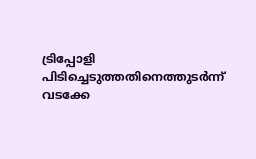ട്രിപ്പോളി പിടിച്ചെടുത്തതിനെത്തുടർന്ന് വടക്കേ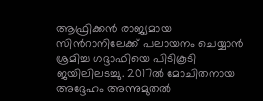ആഫ്രിക്കൻ രാജ്യമായ സിന്‍റാനിലേക്ക് പലായനം ചെയ്യാൻ ശ്രമിച്ച ഗദ്ദാഫിയെ പിടികൂടി ജയിലിലടച്ചു. 2017ൽ മോചിതനായ അദ്ദേഹം അന്നുമുതൽ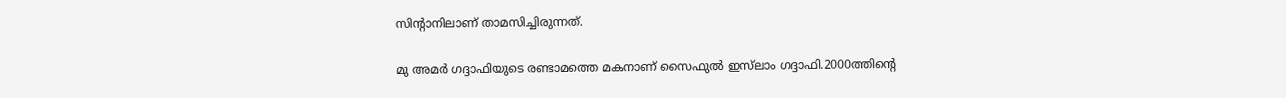സിന്‍റാനിലാണ് താമസിച്ചിരുന്നത്.

മു അമർ ഗദ്ദാഫിയുടെ രണ്ടാമത്തെ മകനാണ് സൈഫുൽ ഇസ്‍ലാം ഗദ്ദാഫി.2000ത്തിന്‍റെ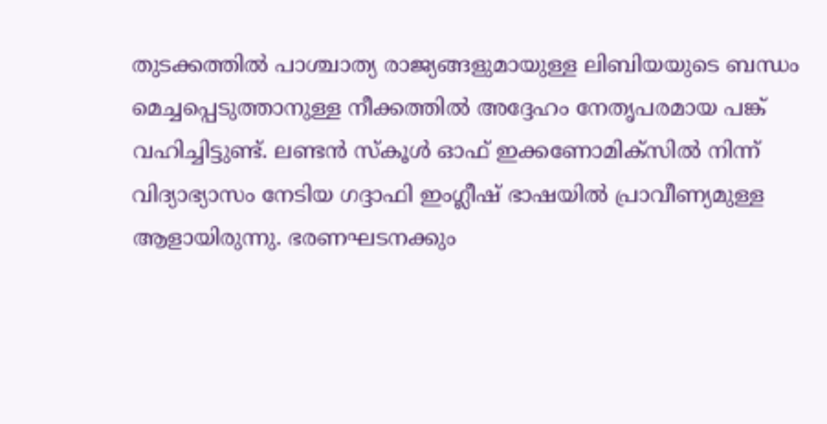തുടക്കത്തിൽ പാശ്ചാത്യ രാജ്യങ്ങളുമായുള്ള ലിബിയയുടെ ബന്ധം മെച്ചപ്പെടുത്താനുള്ള നീക്കത്തിൽ അദ്ദേഹം നേതൃപരമായ പങ്ക് വഹിച്ചിട്ടുണ്ട്. ലണ്ടൻ സ്കൂൾ ഓഫ് ഇക്കണോമിക്സിൽ നിന്ന് വിദ്യാഭ്യാസം നേടിയ ഗദ്ദാഫി ഇംഗ്ലീഷ് ഭാഷയിൽ പ്രാവീണ്യമുള്ള ആളായിരുന്നു. ഭരണഘടനക്കും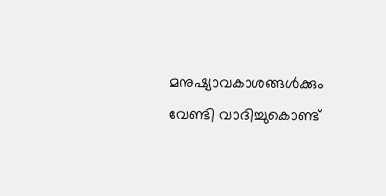മനുഷ്യാവകാശങ്ങൾക്കും വേണ്ടി വാദിച്ചുകൊണ്ട്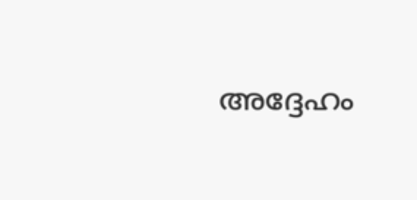അദ്ദേഹം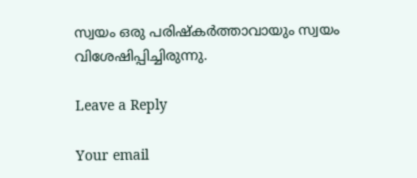സ്വയം ഒരു പരിഷ്കർത്താവായും സ്വയം വിശേഷിപ്പിച്ചിരുന്നു.

Leave a Reply

Your email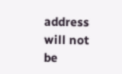address will not be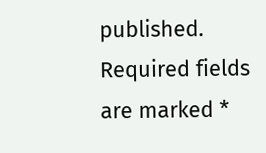published. Required fields are marked *